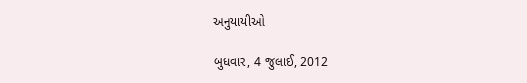અનુયાયીઓ

બુધવાર, 4 જુલાઈ, 2012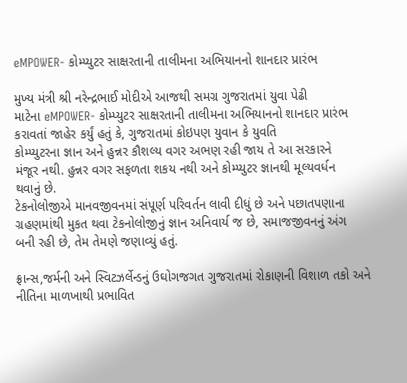eMPOWER- કોમ્પ્યુટર સાક્ષરતાની તાલીમના અભિયાનનો શાનદાર પ્રારંભ

મુખ્ય મંત્રી શ્રી નરેન્દ્રભાઈ મોદીએ આજથી સમગ્ર ગુજરાતમાં યુવા પેઢી
માટેના eMPOWER- કોમ્પ્યુટર સાક્ષરતાની તાલીમના અભિયાનનો શાનદાર પ્રારંભ
કરાવતાં જાહેર કર્યું હતું કે, ગુજરાતમાં કોઇપણ યુવાન કે યુવતિ
કોમ્પ્યુટરના જ્ઞાન અને હુન્નર કૌશલ્ય વગર અભણ રહી જાય તે આ સરકારને
મંજૂર નથી. હુન્નર વગર સફળતા શકય નથી અને કોમ્પ્યુટર જ્ઞાનથી મૂલ્યવર્ધન
થવાનું છે.
ટેકનોલોજીએ માનવજીવનમાં સંપૂર્ણ પરિવર્તન લાવી દીધું છે અને પછાતપણાના
ગ્રહણમાંથી મુકત થવા ટેકનોલોજીનું જ્ઞાન અનિવાર્ય જ છે, સમાજજીવનનું અંગ
બની રહી છે, તેમ તેમણે જણાવ્યું હતું.

ફ્રાન્સ,જર્મની અને સ્વિટઝર્લેન્ડનું ઉઘોગજગત ગુજરાતમાં રોકાણની વિશાળ તકો અને નીતિના માળખાથી પ્રભાવિત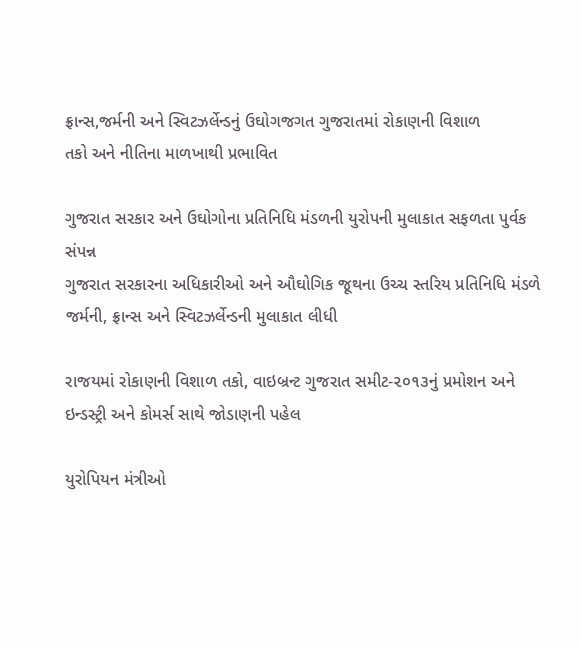ફ્રાન્સ,જર્મની અને સ્વિટઝર્લેન્ડનું ઉઘોગજગત ગુજરાતમાં રોકાણની વિશાળ
તકો અને નીતિના માળખાથી પ્રભાવિત

ગુજરાત સરકાર અને ઉઘોગોના પ્રતિનિધિ મંડળની યુરોપની મુલાકાત સફળતા પુર્વક સંપન્ન
ગુજરાત સરકારના અધિકારીઓ અને ઔઘોગિક જૂથના ઉચ્ચ સ્તરિય પ્રતિનિધિ મંડળે
જર્મની, ફ્રાન્સ અને સ્વિટઝર્લેન્ડની મુલાકાત લીધી

રાજયમાં રોકાણની વિશાળ તકો, વાઇબ્રન્ટ ગુજરાત સમીટ-૨૦૧૩નું પ્રમોશન અને
ઇન્ડસ્ટ્રી અને કોમર્સ સાથે જોડાણની પહેલ

યુરોપિયન મંત્રીઓ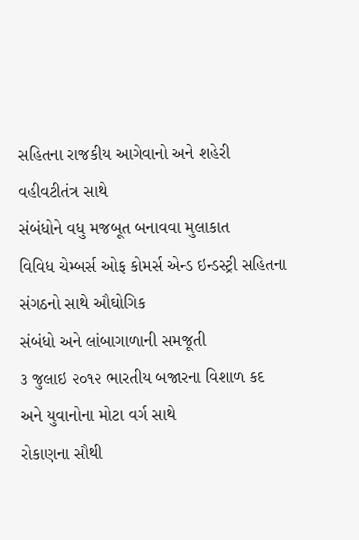સહિતના રાજકીય આગેવાનો અને શહેરી વહીવટીતંત્ર સાથે
સંબંધોને વધુ મજબૂત બનાવવા મુલાકાત
વિવિધ ચેમ્બર્સ ઓફ કોમર્સ એન્ડ ઇન્ડસ્ટ્રી સહિતના સંગઠનો સાથે ઔઘોગિક
સંબંધો અને લાંબાગાળાની સમજૂતી
૩ જુલાઇ ૨૦૧૨ ભારતીય બજારના વિશાળ કદ અને યુવાનોના મોટા વર્ગ સાથે
રોકાણના સૌથી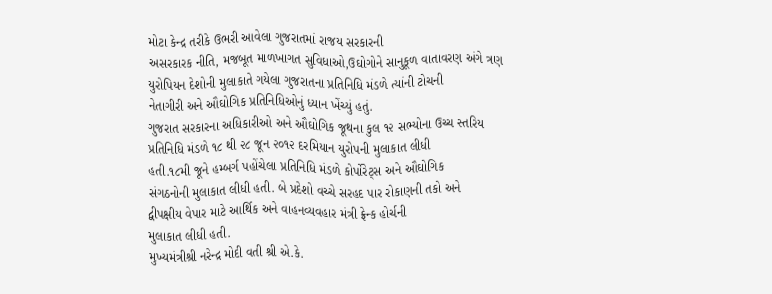મોટા કેન્દ્ર તરીકે ઉભરી આવેલા ગુજરાતમાં રાજય સરકારની
અસરકારક નીતિ, મજબૂત માળખાગત સુવિધાઓ,ઉઘોગોને સાનુકૂળ વાતાવરણ અંગે ત્રણ
યુરોપિયન દેશોની મુલાકાતે ગયેલા ગુજરાતના પ્રતિનિધિ મંડળે ત્યાંની ટોચની
નેતાગીરી અને ઔઘોગિક પ્રતિનિધિઓનું ધ્યાન ખેંચ્યું હતું.
ગુજરાત સરકારના અધિકારીઓ અને ઔઘોગિક જૂથના કુલ ૧૨ સભ્યોના ઉચ્ચ સ્તરિય
પ્રતિનિધિ મંડળે ૧૮ થી ૨૮ જૂન ૨૦૧૨ દરમિયાન યુરોપની મુલાકાત લીધી
હતી.૧૮મી જૂને હમ્બર્ગ પહોંચેલા પ્રતિનિધિ મંડળે કોર્પોરેટ્સ અને ઔઘોગિક
સંગઠનોની મુલાકાત લીધી હતી. બે પ્રદેશો વચ્ચે સરહદ પાર રોકાણની તકો અને
દ્વીપક્ષીય વેપાર માટે આર્થિક અને વાહનવ્યવહાર મંત્રી ફ્રેન્ક હોર્ચની
મુલાકાત લીધી હતી.
મુખ્યમંત્રીશ્રી નરેન્દ્ર મોદી વતી શ્રી એ.કે.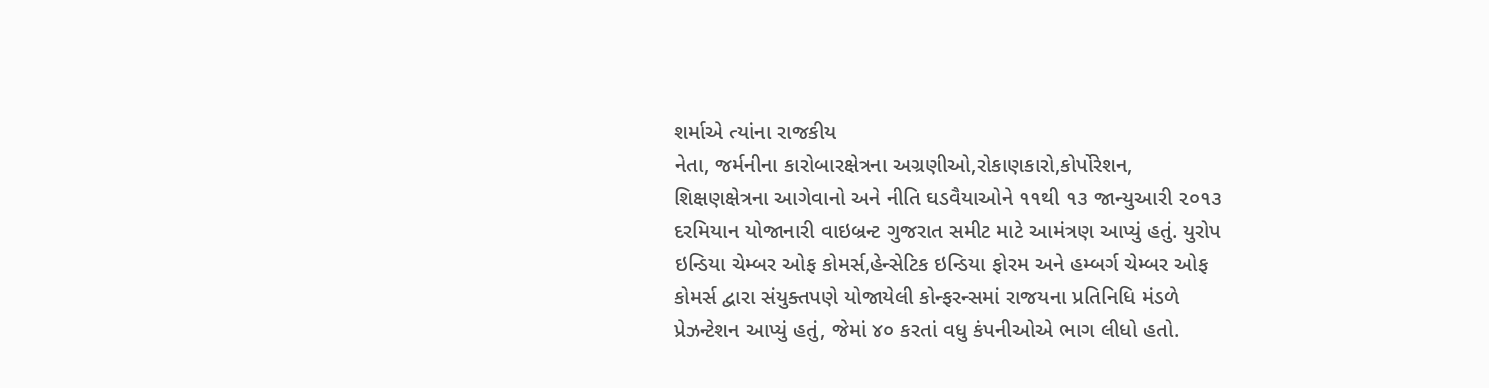શર્માએ ત્યાંના રાજકીય
નેતા, જર્મનીના કારોબારક્ષેત્રના અગ્રણીઓ,રોકાણકારો,કોર્પોરેશન,
શિક્ષણક્ષેત્રના આગેવાનો અને નીતિ ઘડવૈયાઓને ૧૧થી ૧૩ જાન્યુઆરી ૨૦૧૩
દરમિયાન યોજાનારી વાઇબ્રન્ટ ગુજરાત સમીટ માટે આમંત્રણ આપ્યું હતું. યુરોપ
ઇન્ડિયા ચેમ્બર ઓફ કોમર્સ,હેન્સેટિક ઇન્ડિયા ફોરમ અને હમ્બર્ગ ચેમ્બર ઓફ
કોમર્સ દ્વારા સંયુક્તપણે યોજાયેલી કોન્ફરન્સમાં રાજયના પ્રતિનિધિ મંડળે
પ્રેઝન્ટેશન આપ્યું હતું, જેમાં ૪૦ કરતાં વધુ કંપનીઓએ ભાગ લીધો હતો.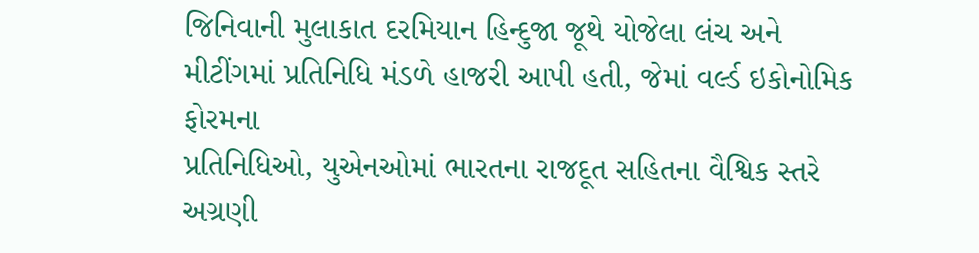જિનિવાની મુલાકાત દરમિયાન હિન્દુજા જૂથે યોજેલા લંચ અને
મીટીંગમાં પ્રતિનિધિ મંડળે હાજરી આપી હતી, જેમાં વર્લ્ડ ઇકોનોમિક ફોરમના
પ્રતિનિધિઓ, યુએનઓમાં ભારતના રાજદૂત સહિતના વૈશ્વિક સ્તરે અગ્રણી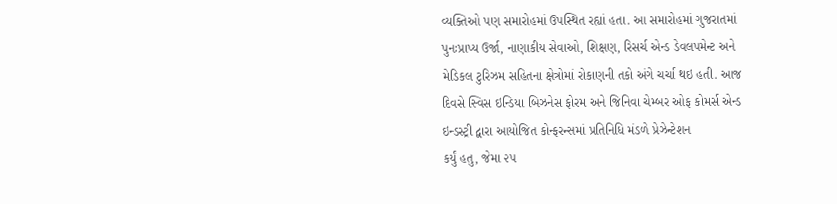વ્યક્તિઓ પણ સમારોહમાં ઉપસ્થિત રહ્યાં હતા. આ સમારોહમાં ગુજરાતમાં
પુનઃપ્રાપ્ય ઉર્જા, નાણાકીય સેવાઓ, શિક્ષણ, રિસર્ચ એન્ડ ડેવલપમેન્ટ અને
મેડિકલ ટુરિઝમ સહિતના ક્ષેત્રોમાં રોકાણની તકો અંગે ચર્ચા થઇ હતી. આજ
દિવસે સ્વિસ ઇન્ડિયા બિઝનેસ ફોરમ અને જિનિવા ચેમ્બર ઓફ કોમર્સ એન્ડ
ઇન્ડસ્ટ્રી દ્વારા આયોજિત કોન્ફરન્સમાં પ્રતિનિધિ મંડળે પ્રેઝેન્ટેશન
કર્યું હતુ, જેમા ૨૫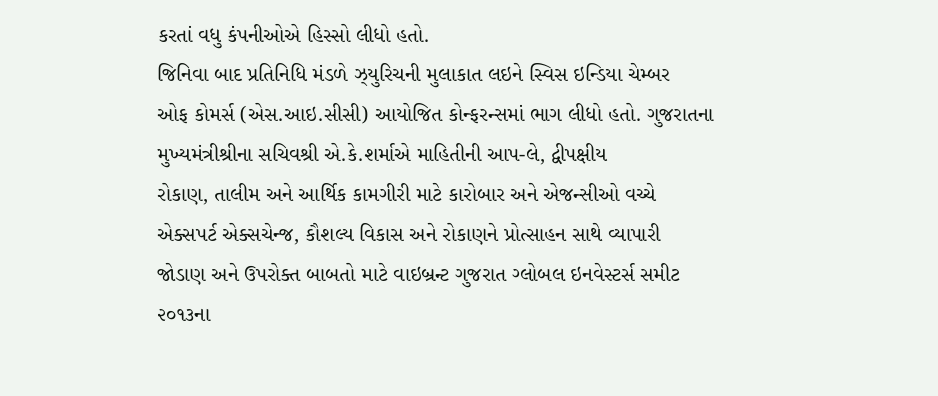કરતાં વધુ કંપનીઓએ હિસ્સો લીધો હતો.
જિનિવા બાદ પ્રતિનિધિ મંડળે ઝ્યુરિચની મુલાકાત લઇને સ્વિસ ઇન્ડિયા ચેમ્બર
ઓફ કોમર્સ (એસ.આઇ.સીસી) આયોજિત કોન્ફરન્સમાં ભાગ લીધો હતો. ગુજરાતના
મુખ્યમંત્રીશ્રીના સચિવશ્રી એ.કે.શર્માએ માહિતીની આપ-લે, દ્વીપક્ષીય
રોકાણ, તાલીમ અને આર્થિક કામગીરી માટે કારોબાર અને એજન્સીઓ વચ્ચે
એક્સપર્ટ એક્સચેન્જ, કૌશલ્ય વિકાસ અને રોકાણને પ્રોત્સાહન સાથે વ્યાપારી
જોડાણ અને ઉપરોક્ત બાબતો માટે વાઇબ્રન્ટ ગુજરાત ગ્લોબલ ઇનવેસ્ટર્સ સમીટ
૨૦૧૩ના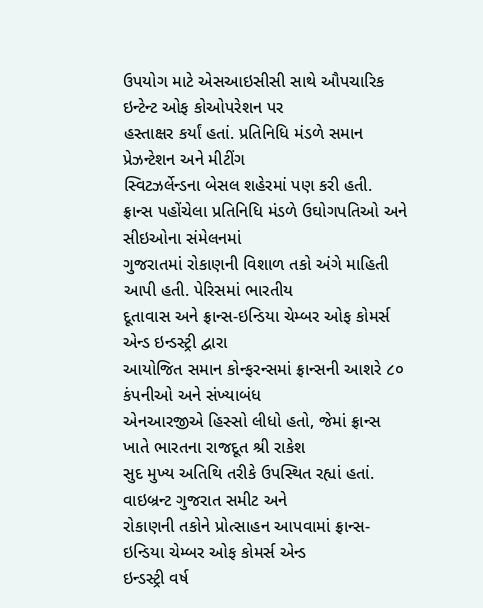ઉપયોગ માટે એસઆઇસીસી સાથે ઔપચારિક ઇન્ટેન્ટ ઓફ કોઓપરેશન પર
હસ્તાક્ષર કર્યાં હતાં. પ્રતિનિધિ મંડળે સમાન પ્રેઝન્ટેશન અને મીટીંગ
સ્વિટઝર્લેન્ડના બેસલ શહેરમાં પણ કરી હતી.
ફ્રાન્સ પહોંચેલા પ્રતિનિધિ મંડળે ઉઘોગપતિઓ અને સીઇઓના સંમેલનમાં
ગુજરાતમાં રોકાણની વિશાળ તકો અંગે માહિતી આપી હતી. પેરિસમાં ભારતીય
દૂતાવાસ અને ફ્રાન્સ-ઇન્ડિયા ચેમ્બર ઓફ કોમર્સ એન્ડ ઇન્ડસ્ટ્રી દ્વારા
આયોજિત સમાન કોન્ફરન્સમાં ફ્રાન્સની આશરે ૮૦ કંપનીઓ અને સંખ્યાબંધ
એનઆરજીએ હિસ્સો લીધો હતો, જેમાં ફ્રાન્સ ખાતે ભારતના રાજદૂત શ્રી રાકેશ
સુદ મુખ્ય અતિથિ તરીકે ઉપસ્થિત રહ્યાં હતાં. વાઇબ્રન્ટ ગુજરાત સમીટ અને
રોકાણની તકોને પ્રોત્સાહન આપવામાં ફ્રાન્સ-ઇન્ડિયા ચેમ્બર ઓફ કોમર્સ એન્ડ
ઇન્ડસ્ટ્રી વર્ષ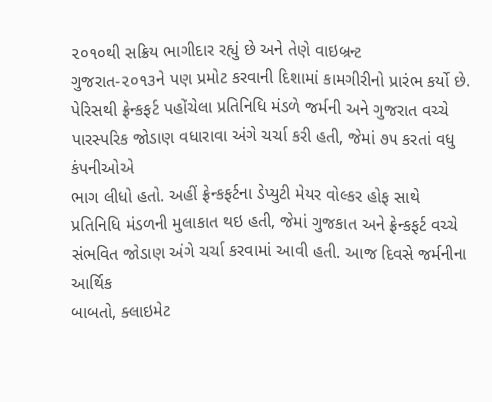૨૦૧૦થી સક્રિય ભાગીદાર રહ્યું છે અને તેણે વાઇબ્રન્ટ
ગુજરાત-૨૦૧૩ને પણ પ્રમોટ કરવાની દિશામાં કામગીરીનો પ્રારંભ કર્યો છે.
પેરિસથી ફ્રેન્કફર્ટ પહોંચેલા પ્રતિનિધિ મંડળે જર્મની અને ગુજરાત વચ્ચે
પારસ્પરિક જોડાણ વધારાવા અંગે ચર્ચા કરી હતી, જેમાં ૭૫ કરતાં વધુ કંપનીઓએ
ભાગ લીધો હતો. અહીં ફ્રેન્કફર્ટના ડેપ્યુટી મેયર વોલ્કર હોફ સાથે
પ્રતિનિધિ મંડળની મુલાકાત થઇ હતી, જેમાં ગુજકાત અને ફ્રેન્કફર્ટ વચ્ચે
સંભવિત જોડાણ અંગે ચર્ચા કરવામાં આવી હતી. આજ દિવસે જર્મનીના આર્થિક
બાબતો, ક્લાઇમેટ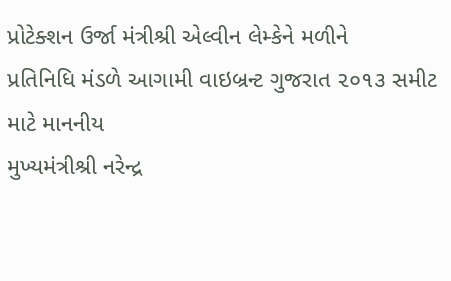પ્રોટેક્શન ઉર્જા મંત્રીશ્રી એલ્વીન લેમ્કેને મળીને
પ્રતિનિધિ મંડળે આગામી વાઇબ્રન્ટ ગુજરાત ૨૦૧૩ સમીટ માટે માનનીય
મુખ્યમંત્રીશ્રી નરેન્દ્ર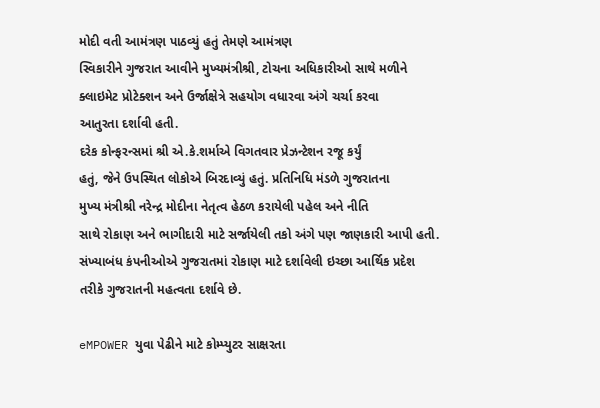મોદી વતી આમંત્રણ પાઠવ્યું હતું તેમણે આમંત્રણ
સ્વિકારીને ગુજરાત આવીને મુખ્યમંત્રીશ્રી, ટોચના અધિકારીઓ સાથે મળીને
ક્લાઇમેટ પ્રોટેક્શન અને ઉર્જાક્ષેત્રે સહયોગ વધારવા અંગે ચર્ચા કરવા
આતુરતા દર્શાવી હતી.
દરેક કોન્ફરન્સમાં શ્રી એ.કે.શર્માએ વિગતવાર પ્રેઝન્ટેશન રજૂ કર્યું
હતું, જેને ઉપસ્થિત લોકોએ બિરદાવ્યું હતું. પ્રતિનિધિ મંડળે ગુજરાતના
મુખ્ય મંત્રીશ્રી નરેન્દ્ર મોદીના નેતૃત્વ હેઠળ કરાયેલી પહેલ અને નીતિ
સાથે રોકાણ અને ભાગીદારી માટે સર્જાયેલી તકો અંગે પણ જાણકારી આપી હતી.
સંખ્યાબંધ કંપનીઓએ ગુજરાતમાં રોકાણ માટે દર્શાવેલી ઇચ્છા આર્થિક પ્રદેશ
તરીકે ગુજરાતની મહત્વતા દર્શાવે છે.

eMPOWER યુવા પેઢીને માટે કોમ્પ્યુટર સાક્ષરતા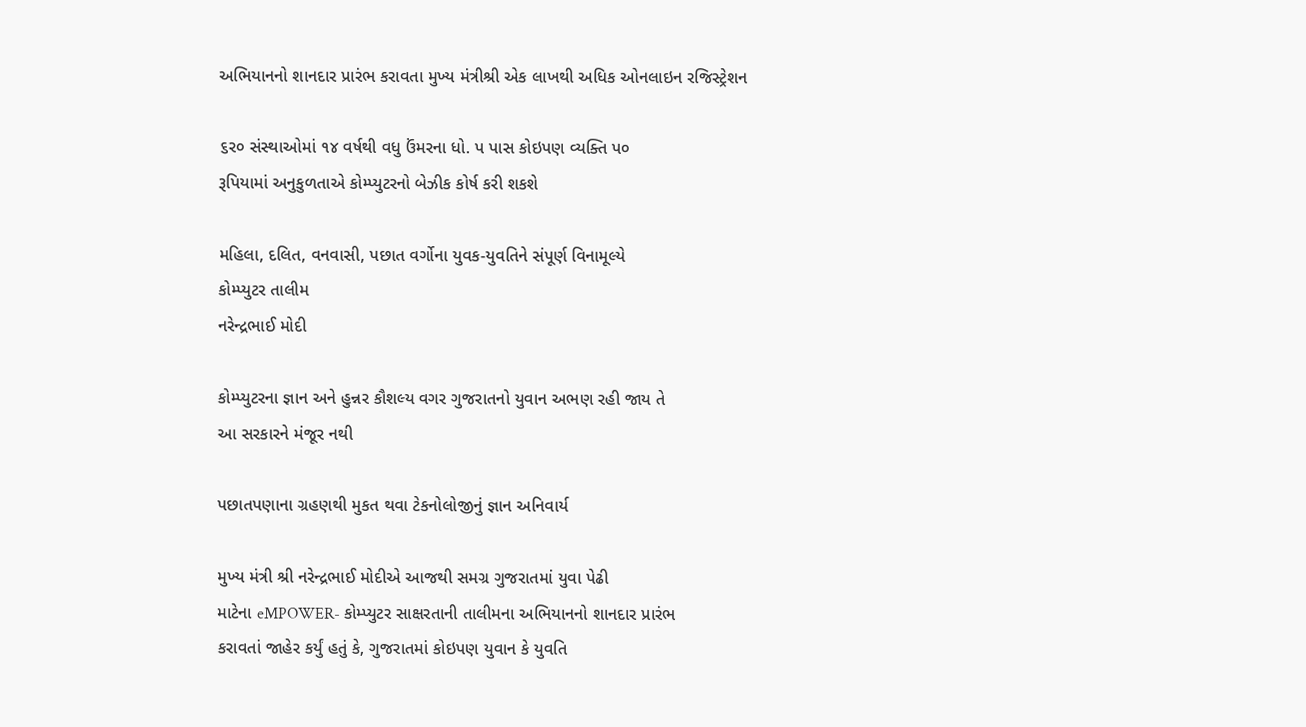અભિયાનનો શાનદાર પ્રારંભ કરાવતા મુખ્ય મંત્રીશ્રી એક લાખથી અધિક ઓનલાઇન રજિસ્ટ્રેશન

૬ર૦ સંસ્થાઓમાં ૧૪ વર્ષથી વધુ ઉંમરના ધો. પ પાસ કોઇપણ વ્યક્તિ પ૦
રૂપિયામાં અનુકુળતાએ કોમ્પ્યુટરનો બેઝીક કોર્ષ કરી શકશે

મહિલા, દલિત, વનવાસી, પછાત વર્ગોના યુવક-યુવતિને સંપૂર્ણ વિનામૂલ્યે
કોમ્પ્યુટર તાલીમ
નરેન્દ્રભાઈ મોદી

કોમ્પ્યુટરના જ્ઞાન અને હુન્નર કૌશલ્ય વગર ગુજરાતનો યુવાન અભણ રહી જાય તે
આ સરકારને મંજૂર નથી

પછાતપણાના ગ્રહણથી મુકત થવા ટેકનોલોજીનું જ્ઞાન અનિવાર્ય

મુખ્ય મંત્રી શ્રી નરેન્દ્રભાઈ મોદીએ આજથી સમગ્ર ગુજરાતમાં યુવા પેઢી
માટેના eMPOWER- કોમ્પ્યુટર સાક્ષરતાની તાલીમના અભિયાનનો શાનદાર પ્રારંભ
કરાવતાં જાહેર કર્યું હતું કે, ગુજરાતમાં કોઇપણ યુવાન કે યુવતિ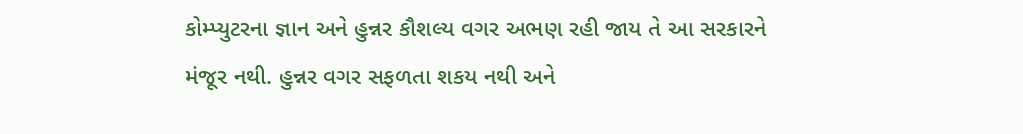કોમ્પ્યુટરના જ્ઞાન અને હુન્નર કૌશલ્ય વગર અભણ રહી જાય તે આ સરકારને
મંજૂર નથી. હુન્નર વગર સફળતા શકય નથી અને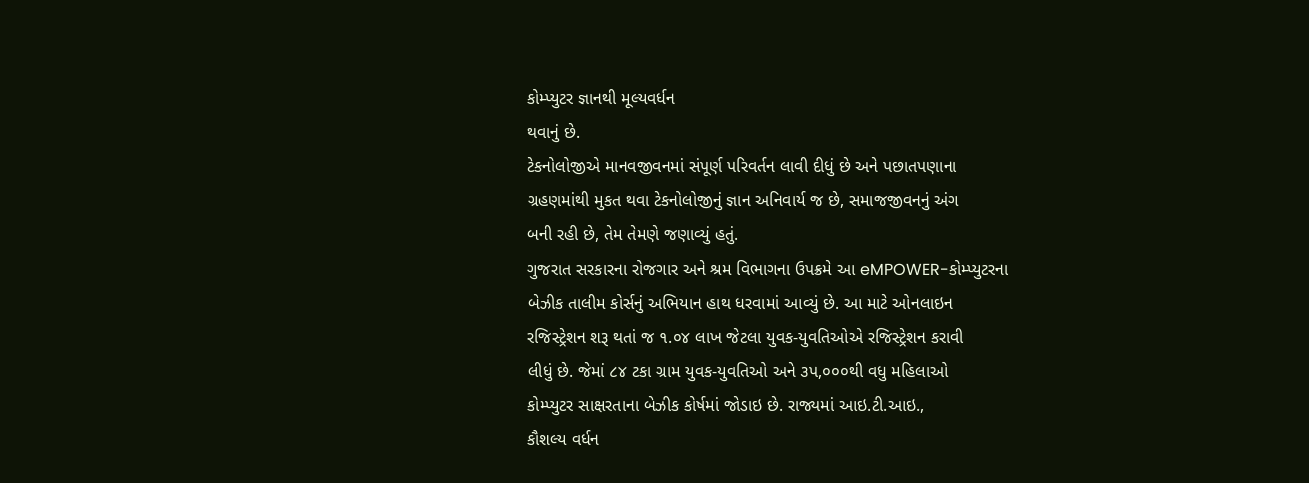કોમ્પ્યુટર જ્ઞાનથી મૂલ્યવર્ધન
થવાનું છે.
ટેકનોલોજીએ માનવજીવનમાં સંપૂર્ણ પરિવર્તન લાવી દીધું છે અને પછાતપણાના
ગ્રહણમાંથી મુકત થવા ટેકનોલોજીનું જ્ઞાન અનિવાર્ય જ છે, સમાજજીવનનું અંગ
બની રહી છે, તેમ તેમણે જણાવ્યું હતું.
ગુજરાત સરકારના રોજગાર અને શ્રમ વિભાગના ઉપક્રમે આ eMPOWER-કોમ્પ્યુટરના
બેઝીક તાલીમ કોર્સનું અભિયાન હાથ ધરવામાં આવ્યું છે. આ માટે ઓનલાઇન
રજિસ્ટ્રેશન શરૂ થતાં જ ૧.૦૪ લાખ જેટલા યુવક-યુવતિઓએ રજિસ્ટ્રેશન કરાવી
લીધું છે. જેમાં ૮૪ ટકા ગ્રામ યુવક-યુવતિઓ અને ૩પ,૦૦૦થી વધુ મહિલાઓ
કોમ્પ્યુટર સાક્ષરતાના બેઝીક કોર્ષમાં જોડાઇ છે. રાજ્યમાં આઇ.ટી.આઇ.,
કૌશલ્ય વર્ધન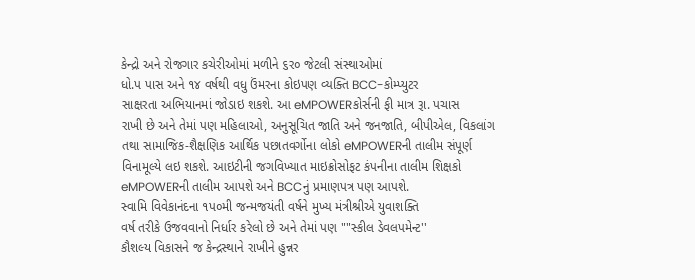કેન્દ્રો અને રોજગાર કચેરીઓમાં મળીને ૬ર૦ જેટલી સંસ્થાઓમાં
ધો.પ પાસ અને ૧૪ વર્ષથી વધુ ઉંમરના કોઇપણ વ્યક્તિ BCC-કોમ્પ્યુટર
સાક્ષરતા અભિયાનમાં જોડાઇ શકશે. આ eMPOWERકોર્સની ફી માત્ર રૂા. પચાસ
રાખી છે અને તેમાં પણ મહિલાઓ, અનુસૂચિત જાતિ અને જનજાતિ, બીપીએલ, વિકલાંગ
તથા સામાજિક-શૈક્ષણિક આર્થિક પછાતવર્ગોના લોકો eMPOWERની તાલીમ સંપૂર્ણ
વિનામૂલ્યે લઇ શકશે. આઇટીની જગવિખ્યાત માઇક્રોસોફટ કંપનીના તાલીમ શિક્ષકો
eMPOWERની તાલીમ આપશે અને BCCનું પ્રમાણપત્ર પણ આપશે.
સ્વામિ વિવેકાનંદના ૧પ૦મી જન્મજયંતી વર્ષને મુખ્ય મંત્રીશ્રીએ યુવાશક્તિ
વર્ષ તરીકે ઉજવવાનો નિર્ધાર કરેલો છે અને તેમાં પણ ""સ્કીલ ડેવલપમેન્ટ''
કૌશલ્ય વિકાસને જ કેન્દ્રસ્થાને રાખીને હુન્નર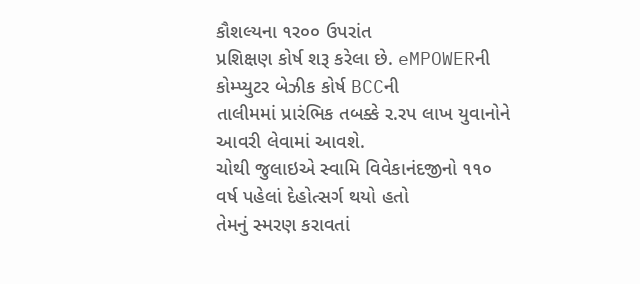કૌશલ્યના ૧ર૦૦ ઉપરાંત
પ્રશિક્ષણ કોર્ષ શરૂ કરેલા છે. eMPOWERની કોમ્પ્યુટર બેઝીક કોર્ષ BCCની
તાલીમમાં પ્રારંભિક તબક્કે ર.રપ લાખ યુવાનોને આવરી લેવામાં આવશે.
ચોથી જુલાઇએ સ્વામિ વિવેકાનંદજીનો ૧૧૦ વર્ષ પહેલાં દેહોત્સર્ગ થયો હતો
તેમનું સ્મરણ કરાવતાં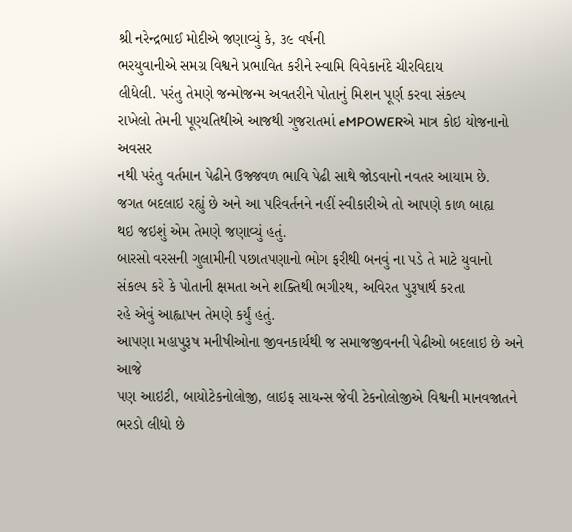શ્રી નરેન્દ્રભાઈ મોદીએ જણાવ્યું કે, ૩૯ વર્ષની
ભરયુવાનીએ સમગ્ર વિશ્વને પ્રભાવિત કરીને સ્વામિ વિવેકાનંદે ચીરવિદાય
લીધેલી. પરંતુ તેમણે જન્મોજન્મ અવતરીને પોતાનું મિશન પૂર્ણ કરવા સંકલ્પ
રાખેલો તેમની પૂણ્યતિથીએ આજથી ગુજરાતમાં eMPOWERએ માત્ર કોઇ યોજનાનો અવસર
નથી પરંતુ વર્તમાન પેઢીને ઉજ્જવળ ભાવિ પેઢી સાથે જોડવાનો નવતર આયામ છે.
જગત બદલાઇ રહ્યું છે અને આ પરિવર્તનને નહીં સ્વીકારીએ તો આપણે કાળ બાહ્ય
થઇ જઇશું એમ તેમણે જણાવ્યું હતું.
બારસો વરસની ગુલામીની પછાતપણાનો ભોગ ફરીથી બનવું ના પડે તે માટે યુવાનો
સંકલ્પ કરે કે પોતાની ક્ષમતા અને શક્તિથી ભગીરથ, અવિરત પુરૂષાર્થ કરતા
રહે એવું આહ્વાપન તેમણે કર્યું હતું.
આપણા મહાપુરૂષ મનીષીઓના જીવનકાર્યથી જ સમાજજીવનની પેઢીઓ બદલાઇ છે અને આજે
પણ આઇટી, બાયોટેકનોલોજી, લાઇફ સાયન્સ જેવી ટેકનોલોજીએ વિશ્વની માનવજાતને
ભરડો લીધો છે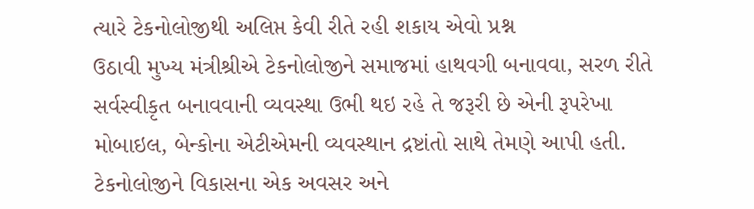ત્યારે ટેકનોલોજીથી અલિપ્ત કેવી રીતે રહી શકાય એવો પ્રશ્ન
ઉઠાવી મુખ્ય મંત્રીશ્રીએ ટેકનોલોજીને સમાજમાં હાથવગી બનાવવા, સરળ રીતે
સર્વસ્વીકૃત બનાવવાની વ્યવસ્થા ઉભી થઇ રહે તે જરૂરી છે એની રૂપરેખા
મોબાઇલ, બેન્કોના એટીએમની વ્યવસ્થાન દ્રષ્ટાંતો સાથે તેમણે આપી હતી.
ટેકનોલોજીને વિકાસના એક અવસર અને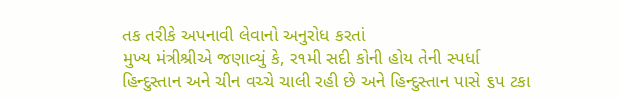તક તરીકે અપનાવી લેવાનો અનુરોધ કરતાં
મુખ્ય મંત્રીશ્રીએ જણાવ્યું કે, ર૧મી સદી કોની હોય તેની સ્પર્ધા
હિન્દુસ્તાન અને ચીન વચ્ચે ચાલી રહી છે અને હિન્દુસ્તાન પાસે ૬પ ટકા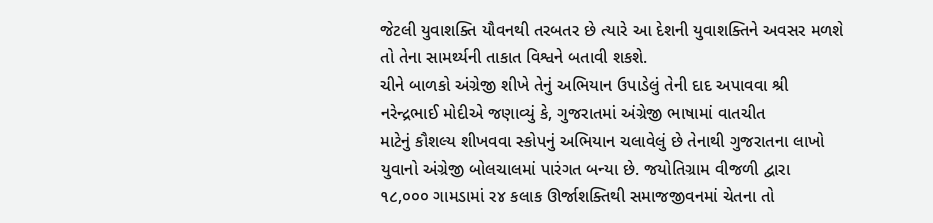જેટલી યુવાશક્તિ યૌવનથી તરબતર છે ત્યારે આ દેશની યુવાશક્તિને અવસર મળશે
તો તેના સામર્થ્યની તાકાત વિશ્વને બતાવી શકશે.
ચીને બાળકો અંગ્રેજી શીખે તેનું અભિયાન ઉપાડેલું તેની દાદ અપાવવા શ્રી
નરેન્દ્રભાઈ મોદીએ જણાવ્યું કે, ગુજરાતમાં અંગ્રેજી ભાષામાં વાતચીત
માટેનું કૌશલ્ય શીખવવા સ્કોપનું અભિયાન ચલાવેલું છે તેનાથી ગુજરાતના લાખો
યુવાનો અંગ્રેજી બોલચાલમાં પારંગત બન્યા છે. જયોતિગ્રામ વીજળી દ્વારા
૧૮,૦૦૦ ગામડામાં ર૪ કલાક ઊર્જાશક્તિથી સમાજજીવનમાં ચેતના તો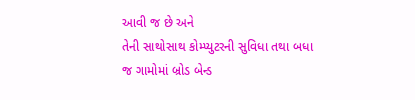આવી જ છે અને
તેની સાથોસાથ કોમ્પ્યુટરની સુવિધા તથા બધા જ ગામોમાં બ્રોડ બેન્ડ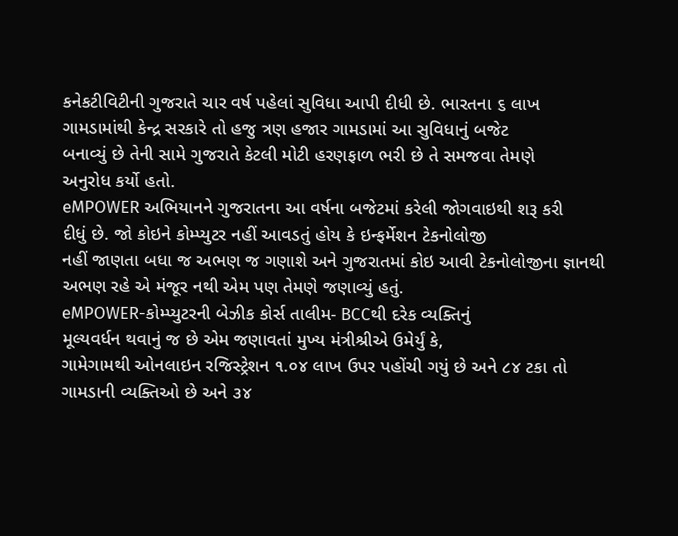કનેકટીવિટીની ગુજરાતે ચાર વર્ષ પહેલાં સુવિધા આપી દીધી છે. ભારતના ૬ લાખ
ગામડામાંથી કેન્દ્ર સરકારે તો હજુ ત્રણ હજાર ગામડામાં આ સુવિધાનું બજેટ
બનાવ્યું છે તેની સામે ગુજરાતે કેટલી મોટી હરણફાળ ભરી છે તે સમજવા તેમણે
અનુરોધ કર્યો હતો.
eMPOWER અભિયાનને ગુજરાતના આ વર્ષના બજેટમાં કરેલી જોગવાઇથી શરૂ કરી
દીધું છે. જો કોઇને કોમ્પ્યુટર નહીં આવડતું હોય કે ઇન્ફર્મેશન ટેકનોલોજી
નહીં જાણતા બધા જ અભણ જ ગણાશે અને ગુજરાતમાં કોઇ આવી ટેકનોલોજીના જ્ઞાનથી
અભણ રહે એ મંજૂર નથી એમ પણ તેમણે જણાવ્યું હતું.
eMPOWER-કોમ્પ્યુટરની બેઝીક કોર્સ તાલીમ- BCCથી દરેક વ્યક્તિનું
મૂલ્યવર્ધન થવાનું જ છે એમ જણાવતાં મુખ્ય મંત્રીશ્રીએ ઉમેર્યું કે,
ગામેગામથી ઓનલાઇન રજિસ્ટ્રેશન ૧.૦૪ લાખ ઉપર પહોંચી ગયું છે અને ૮૪ ટકા તો
ગામડાની વ્યક્તિઓ છે અને ૩૪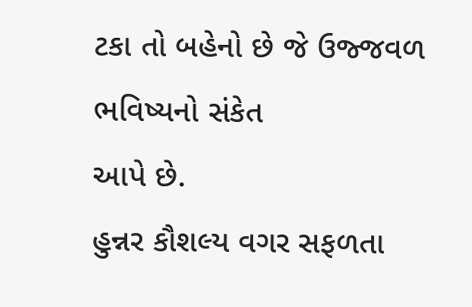ટકા તો બહેનો છે જે ઉજ્જવળ ભવિષ્યનો સંકેત
આપે છે.
હુન્નર કૌશલ્ય વગર સફળતા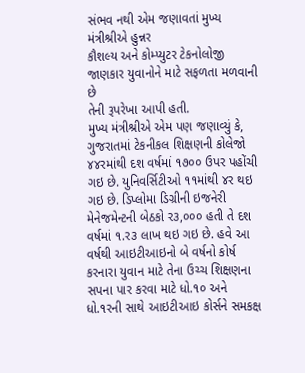સંભવ નથી એમ જણાવતાં મુખ્ય મંત્રીશ્રીએ હુન્નર
કૌશલ્ય અને કોમ્પ્યુટર ટેકનોલોજી જાણકાર યુવાનોને માટે સફળતા મળવાની છે
તેની રૂપરેખા આપી હતી.
મુખ્ય મંત્રીશ્રીએ એમ પણ જણાવ્યું કે, ગુજરાતમાં ટેકનીકલ શિક્ષણની કોલેજો
૪૪રમાંથી દશ વર્ષમાં ૧૭૦૦ ઉપર પહોંચી ગઇ છે. યુનિવર્સિટીઓ ૧૧માંથી ૪ર થઇ
ગઇ છે. ડિપ્લોમા ડિગ્રીની ઇજનેરી મેનેજમેન્ટની બેઠકો ર૩,૦૦૦ હતી તે દશ
વર્ષમાં ૧.ર૩ લાખ થઇ ગઇ છે. હવે આ વર્ષથી આઇટીઆઇનો બે વર્ષનો કોર્ષ
કરનારા યુવાન માટે તેના ઉચ્ચ શિક્ષણના સપના પાર કરવા માટે ધો.૧૦ અને
ધો.૧રની સાથે આઇટીઆઇ કોર્સને સમકક્ષ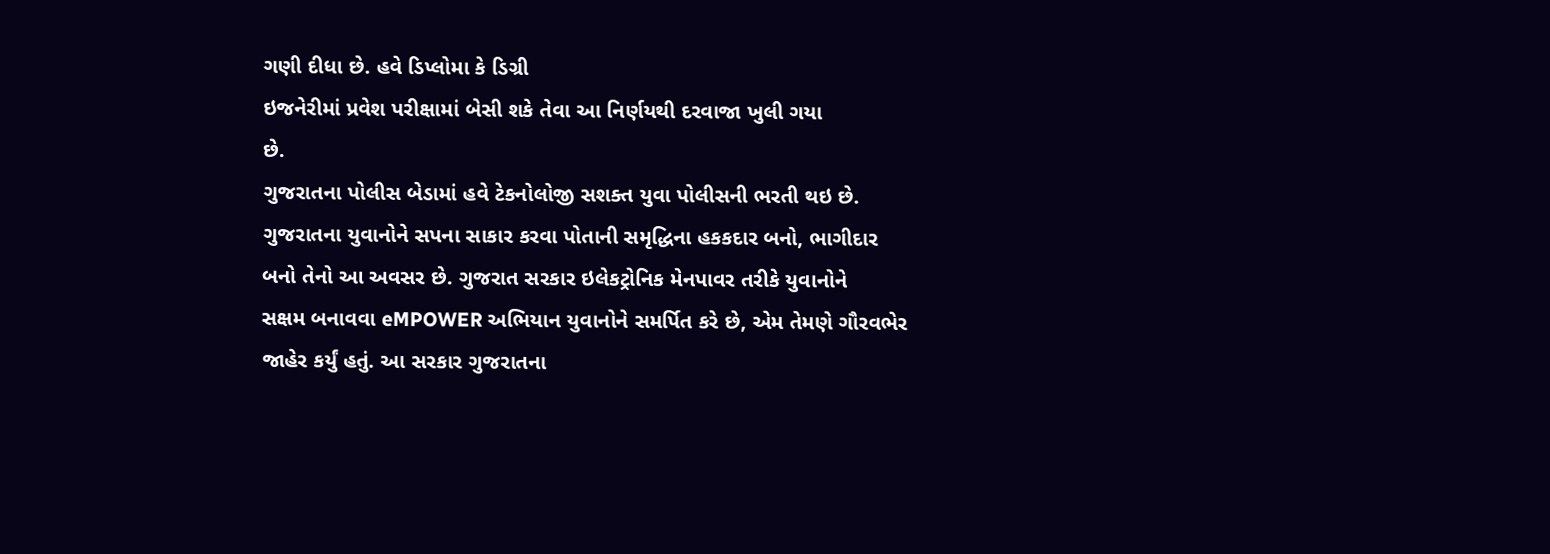ગણી દીધા છે. હવે ડિપ્લોમા કે ડિગ્રી
ઇજનેરીમાં પ્રવેશ પરીક્ષામાં બેસી શકે તેવા આ નિર્ણયથી દરવાજા ખુલી ગયા
છે.
ગુજરાતના પોલીસ બેડામાં હવે ટેકનોલોજી સશક્ત યુવા પોલીસની ભરતી થઇ છે.
ગુજરાતના યુવાનોને સપના સાકાર કરવા પોતાની સમૃદ્ધિના હકકદાર બનો, ભાગીદાર
બનો તેનો આ અવસર છે. ગુજરાત સરકાર ઇલેકટ્રોનિક મેનપાવર તરીકે યુવાનોને
સક્ષમ બનાવવા eMPOWER અભિયાન યુવાનોને સમર્પિત કરે છે, એમ તેમણે ગૌરવભેર
જાહેર કર્યું હતું. આ સરકાર ગુજરાતના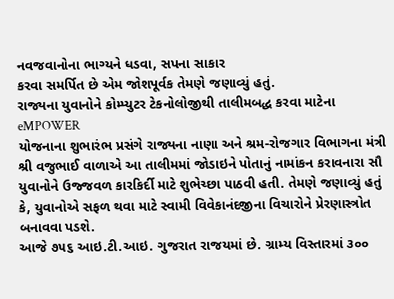નવજવાનોના ભાગ્યને ધડવા, સપના સાકાર
કરવા સમર્પિત છે એમ જોશપૂર્વક તેમણે જણાવ્યું હતું.
રાજ્યના યુવાનોને કોમ્પ્યુટર ટેકનોલોજીથી તાલીમબદ્ધ કરવા માટેના eMPOWER
યોજનાના શુભારંભ પ્રસંગે રાજ્યના નાણા અને શ્રમ-રોજગાર વિભાગના મંત્રી
શ્રી વજુભાઈ વાળાએ આ તાલીમમાં જોડાઇને પોતાનું નામાંકન કરાવનારા સૌ
યુવાનોને ઉજ્જવળ કારકિર્દી માટે શુભેચ્છા પાઠવી હતી. તેમણે જણાવ્યું હતું
કે, યુવાનોએ સફળ થવા માટે સ્વામી વિવેકાનંદજીના વિચારોને પ્રેરણાસ્ત્રોત
બનાવવા પડશે.
આજે ૭૫૬ આઇ.ટી.આઇ. ગુજરાત રાજયમાં છે. ગ્રામ્ય વિસ્તારમાં ૩૦૦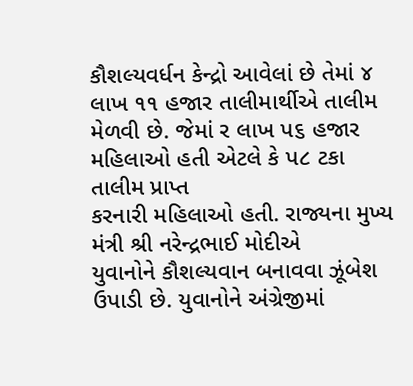કૌશલ્યવર્ધન કેન્દ્રો આવેલાં છે તેમાં ૪ લાખ ૧૧ હજાર તાલીમાર્થીએ તાલીમ
મેળવી છે. જેમાં ર લાખ પ૬ હજાર મહિલાઓ હતી એટલે કે પ૮ ટકા તાલીમ પ્રાપ્ત
કરનારી મહિલાઓ હતી. રાજ્યના મુખ્ય મંત્રી શ્રી નરેન્દ્રભાઈ મોદીએ
યુવાનોને કૌશલ્યવાન બનાવવા ઝૂંબેશ ઉપાડી છે. યુવાનોને અંગ્રેજીમાં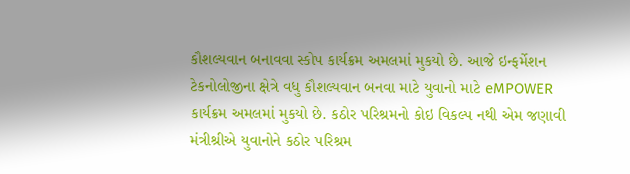કૌશલ્યવાન બનાવવા સ્કોપ કાર્યક્રમ અમલમાં મુકયો છે. આજે ઇન્ફર્મેશન
ટેકનોલોજીના ક્ષેત્રે વધુ કૌશલ્યવાન બનવા માટે યુવાનો માટે eMPOWER
કાર્યક્રમ અમલમાં મુકયો છે. કઠોર પરિશ્રમનો કોઇ વિકલ્પ નથી એમ જણાવી
મંત્રીશ્રીએ યુવાનોને કઠોર પરિશ્રમ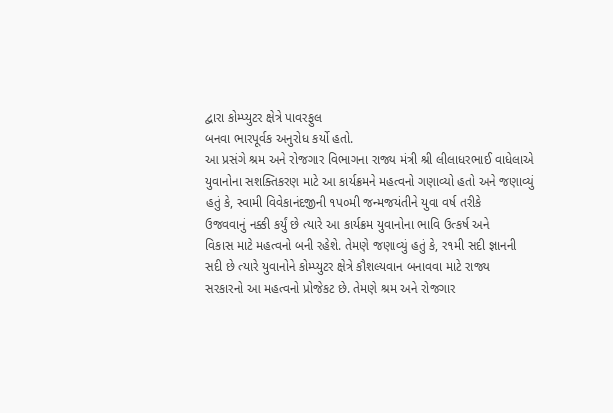દ્વારા કોમ્પ્યુટર ક્ષેત્રે પાવરફુલ
બનવા ભારપૂર્વક અનુરોધ કર્યો હતો.
આ પ્રસંગે શ્રમ અને રોજગાર વિભાગના રાજ્ય મંત્રી શ્રી લીલાધરભાઈ વાધેલાએ
યુવાનોના સશક્તિકરણ માટે આ કાર્યક્રમને મહત્વનો ગણાવ્યો હતો અને જણાવ્યું
હતું કે, સ્વામી વિવેકાનંદજીની ૧પ૦મી જન્મજયંતીને યુવા વર્ષ તરીકે
ઉજવવાનું નક્કી કર્યું છે ત્યારે આ કાર્યક્રમ યુવાનોના ભાવિ ઉત્કર્ષ અને
વિકાસ માટે મહત્વનો બની રહેશે. તેમણે જણાવ્યું હતું કે, ર૧મી સદી જ્ઞાનની
સદી છે ત્યારે યુવાનોને કોમ્પ્યુટર ક્ષેત્રે કૌશલ્યવાન બનાવવા માટે રાજ્ય
સરકારનો આ મહત્વનો પ્રોજેકટ છે. તેમણે શ્રમ અને રોજગાર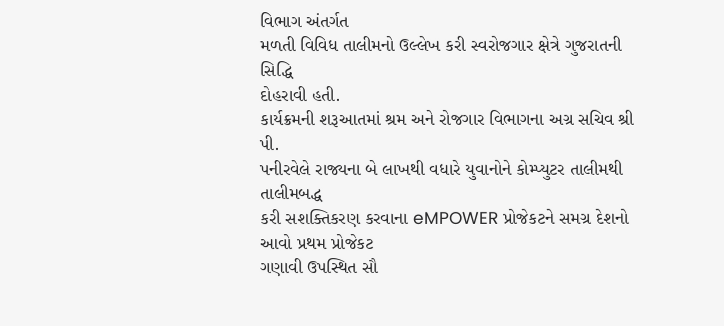વિભાગ અંતર્ગત
મળતી વિવિધ તાલીમનો ઉલ્લેખ કરી સ્વરોજગાર ક્ષેત્રે ગુજરાતની સિદ્ધિ
દોહરાવી હતી.
કાર્યક્રમની શરૂઆતમાં શ્રમ અને રોજગાર વિભાગના અગ્ર સચિવ શ્રી પી.
પનીરવેલે રાજ્યના બે લાખથી વધારે યુવાનોને કોમ્પ્યુટર તાલીમથી તાલીમબદ્ધ
કરી સશક્તિકરણ કરવાના eMPOWER પ્રોજેકટને સમગ્ર દેશનો આવો પ્રથમ પ્રોજેકટ
ગણાવી ઉપસ્થિત સૌ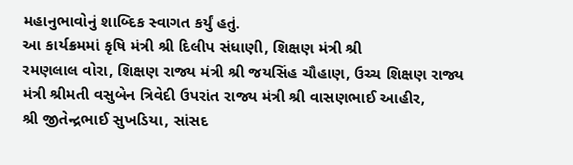મહાનુભાવોનું શાબ્દિક સ્વાગત કર્યું હતું.
આ કાર્યક્રમમાં કૃષિ મંત્રી શ્રી દિલીપ સંધાણી, શિક્ષણ મંત્રી શ્રી
રમણલાલ વોરા, શિક્ષણ રાજ્ય મંત્રી શ્રી જયસિંહ ચૌહાણ, ઉચ્ચ શિક્ષણ રાજ્ય
મંત્રી શ્રીમતી વસુબેન ત્રિવેદી ઉપરાંત રાજ્ય મંત્રી શ્રી વાસણભાઈ આહીર,
શ્રી જીતેન્દ્રભાઈ સુખડિયા, સાંસદ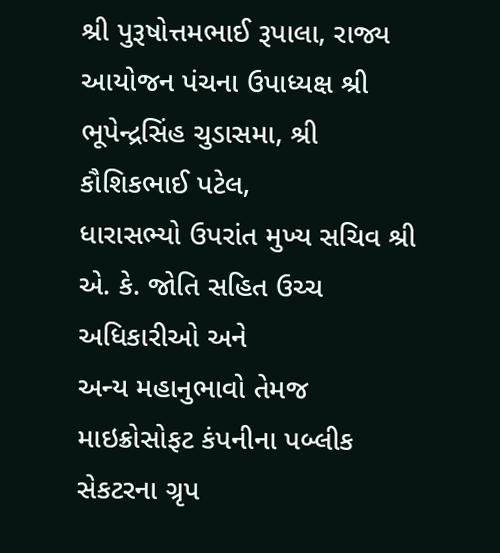શ્રી પુરૂષોત્તમભાઈ રૂપાલા, રાજ્ય
આયોજન પંચના ઉપાધ્યક્ષ શ્રી ભૂપેન્દ્રસિંહ ચુડાસમા, શ્રી કૌશિકભાઈ પટેલ,
ધારાસભ્યો ઉપરાંત મુખ્ય સચિવ શ્રી એ. કે. જોતિ સહિત ઉચ્ચ અધિકારીઓ અને
અન્ય મહાનુભાવો તેમજ માઇક્રોસોફટ કંપનીના પબ્લીક સેકટરના ગ્રૃપ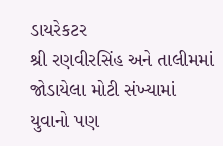ડાયરેકટર
શ્રી રણવીરસિંહ અને તાલીમમાં જોડાયેલા મોટી સંખ્યામાં યુવાનો પણ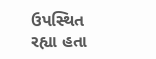ઉપસ્થિત
રહ્યા હતા